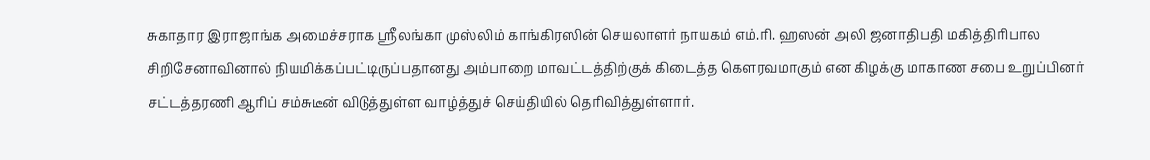சுகாதார இராஜாங்க அமைச்சராக ஸ்ரீலங்கா முஸ்லிம் காங்கிரஸின் செயலாளர் நாயகம் எம்.ரி. ஹஸன் அலி ஜனாதிபதி மகித்திரிபால சிறிசேனாவினால் நியமிக்கப்பட்டிருப்பதானது அம்பாறை மாவட்டத்திற்குக் கிடைத்த கௌரவமாகும் என கிழக்கு மாகாண சபை உறுப்பினர் சட்டத்தரணி ஆரிப் சம்சுடீன் விடுத்துள்ள வாழ்த்துச் செய்தியில் தெரிவித்துள்ளார்.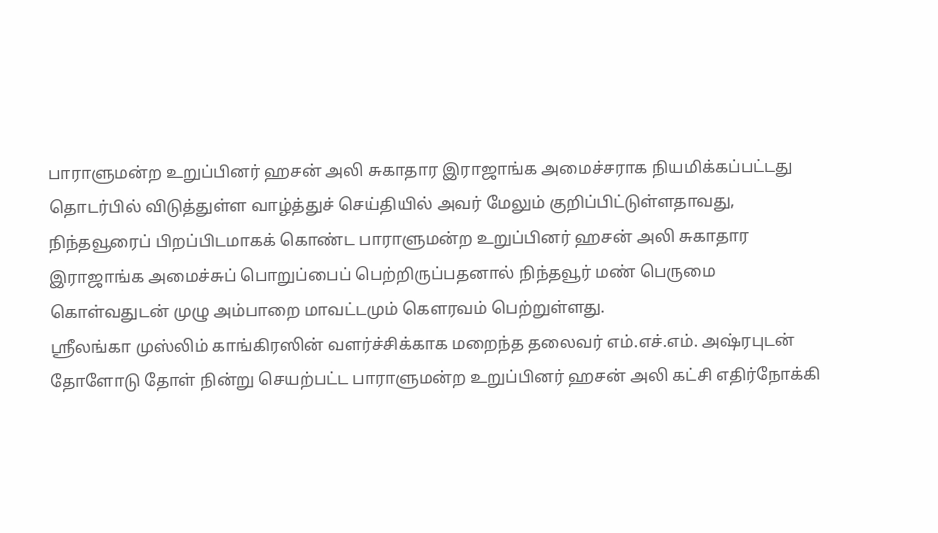பாராளுமன்ற உறுப்பினர் ஹசன் அலி சுகாதார இராஜாங்க அமைச்சராக நியமிக்கப்பட்டது தொடர்பில் விடுத்துள்ள வாழ்த்துச் செய்தியில் அவர் மேலும் குறிப்பிட்டுள்ளதாவது, நிந்தவூரைப் பிறப்பிடமாகக் கொண்ட பாராளுமன்ற உறுப்பினர் ஹசன் அலி சுகாதார இராஜாங்க அமைச்சுப் பொறுப்பைப் பெற்றிருப்பதனால் நிந்தவூர் மண் பெருமை கொள்வதுடன் முழு அம்பாறை மாவட்டமும் கௌரவம் பெற்றுள்ளது.
ஸ்ரீலங்கா முஸ்லிம் காங்கிரஸின் வளர்ச்சிக்காக மறைந்த தலைவர் எம்.எச்.எம். அஷ்ரபுடன் தோளோடு தோள் நின்று செயற்பட்ட பாராளுமன்ற உறுப்பினர் ஹசன் அலி கட்சி எதிர்நோக்கி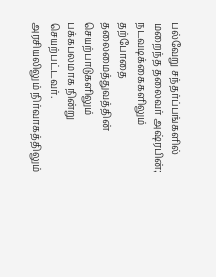பல்வேறு சந்தர்ப்பங்களில் மறைந்த தலைவர் அஷ்ரபின்; நடவடிக்கைகளிலும் தற்போதை தலைமைத்துவத்தின் செயற்பாடுகளிலும் பக்கபலமாக நின்று செயற்பட்டவர்.
அரசியலிலும் நிர்வாகத்திலும்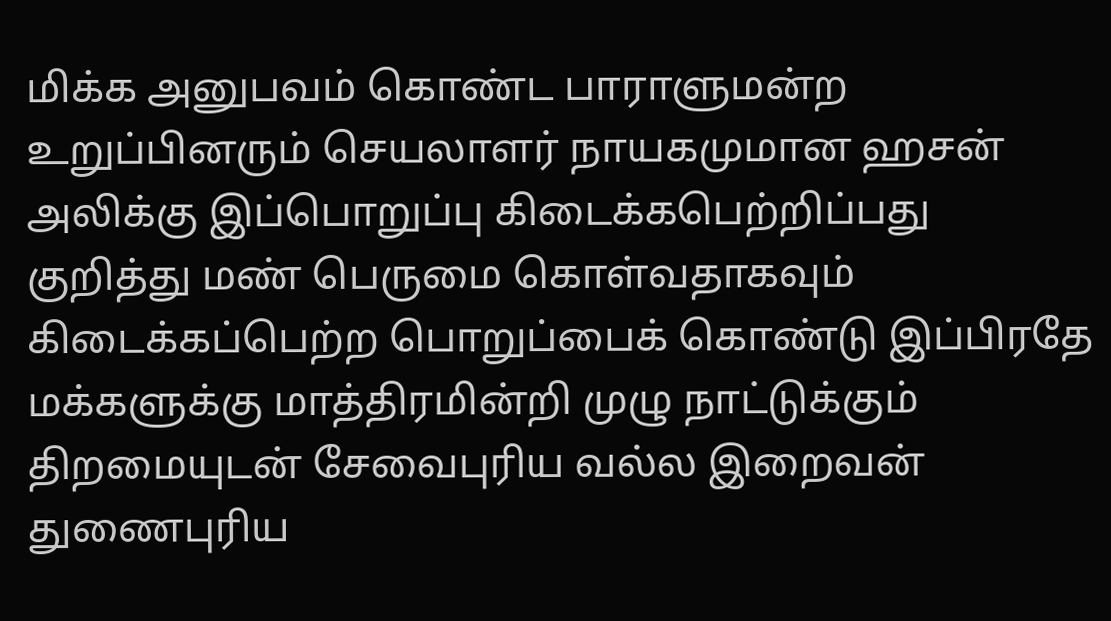மிக்க அனுபவம் கொண்ட பாராளுமன்ற உறுப்பினரும் செயலாளர் நாயகமுமான ஹசன் அலிக்கு இப்பொறுப்பு கிடைக்கபெற்றிப்பது குறித்து மண் பெருமை கொள்வதாகவும் கிடைக்கப்பெற்ற பொறுப்பைக் கொண்டு இப்பிரதே மக்களுக்கு மாத்திரமின்றி முழு நாட்டுக்கும் திறமையுடன் சேவைபுரிய வல்ல இறைவன் துணைபுரிய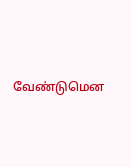வேண்டுமென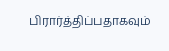பிரார்த்திப்பதாகவும்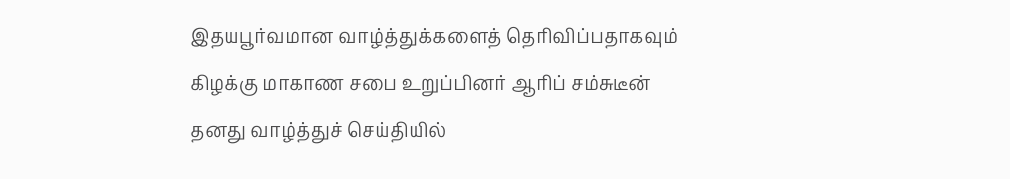இதயபூர்வமான வாழ்த்துக்களைத் தெரிவிப்பதாகவும் கிழக்கு மாகாண சபை உறுப்பினர் ஆரிப் சம்சுடீன் தனது வாழ்த்துச் செய்தியில்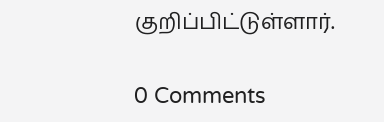குறிப்பிட்டுள்ளார்.

0 Comments